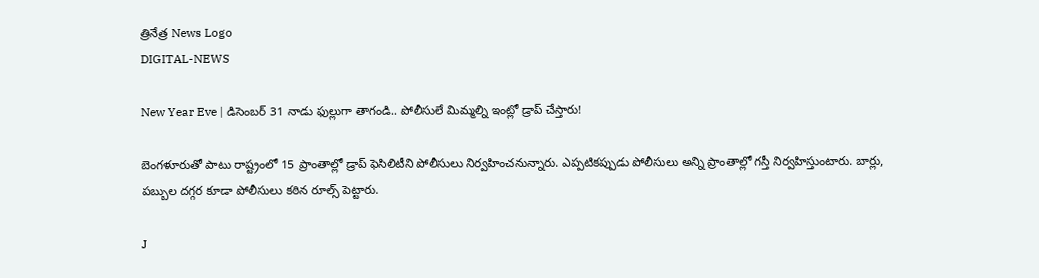త్రినేత్ర News Logo
DIGITAL-NEWS

New Year Eve | డిసెంబర్ 31 నాడు ఫుల్లుగా తాగండి.. పోలీసులే మిమ్మల్ని ఇంట్లో డ్రాప్ చేస్తారు!

బెంగళూరుతో పాటు రాష్ట్రంలో 15 ప్రాంతాల్లో డ్రాప్ ఫెసిలిటీని పోలీసులు నిర్వహించనున్నారు. ఎప్పటికప్పుడు పోలీసులు అన్ని ప్రాంతాల్లో గస్తీ నిర్వహిస్తుంటారు. బార్లు, పబ్బుల దగ్గర కూడా పోలీసులు కఠిన రూల్స్ పెట్టారు.

J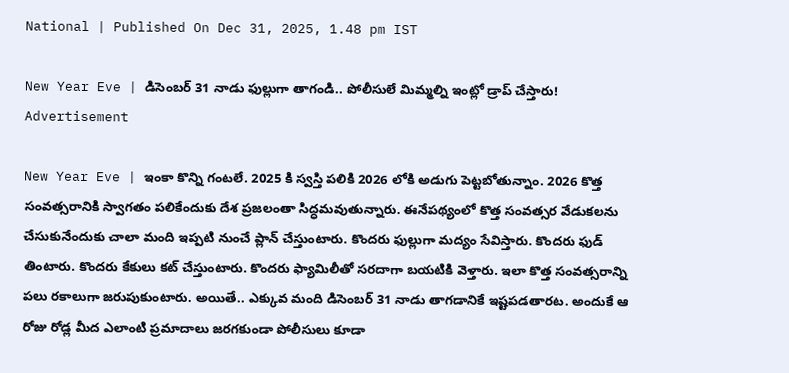National | Published On Dec 31, 2025, 1.48 pm IST

New Year Eve | డిసెంబర్ 31 నాడు ఫుల్లుగా తాగండి.. పోలీసులే మిమ్మల్ని ఇంట్లో డ్రాప్ చేస్తారు!
Advertisement

New Year Eve | ఇంకా కొన్ని గంటలే. 2025 కి స్వస్తి పలికి 2026 లోకి అడుగు పెట్టబోతున్నాం. 2026 కొత్త సంవత్సరానికి స్వాగతం పలికేందుకు దేశ ప్రజలంతా సిద్ధమవుతున్నారు. ఈనేపథ్యంలో కొత్త సంవత్సర వేడుకలను చేసుకునేందుకు చాలా మంది ఇప్పటి నుంచే ప్లాన్ చేస్తుంటారు. కొందరు ఫుల్లుగా మద్యం సేవిస్తారు. కొందరు ఫుడ్ తింటారు. కొందరు కేకులు కట్ చేస్తుంటారు. కొందరు ఫ్యామిలీతో సరదాగా బయటికి వెళ్తారు. ఇలా కొత్త సంవత్సరాన్ని పలు రకాలుగా జరుపుకుంటారు. అయితే.. ఎక్కువ మంది డిసెంబర్ 31 నాడు తాగడానికే ఇష్టపడతారట. అందుకే ఆ రోజు రోడ్ల మీద ఎలాంటి ప్రమాదాలు జరగకుండా పోలీసులు కూడా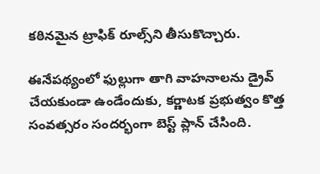కఠినమైన ట్రాఫిక్ రూల్స్‌ని తీసుకొచ్చారు.

ఈనేపథ్యంలో ఫుల్లుగా తాగి వాహనాలను డ్రైవ్ చేయకుండా ఉండేందుకు, కర్ణాటక ప్రభుత్వం కొత్త సంవత్సరం సందర్భంగా బెస్ట్ ప్లాన్ చేసింది.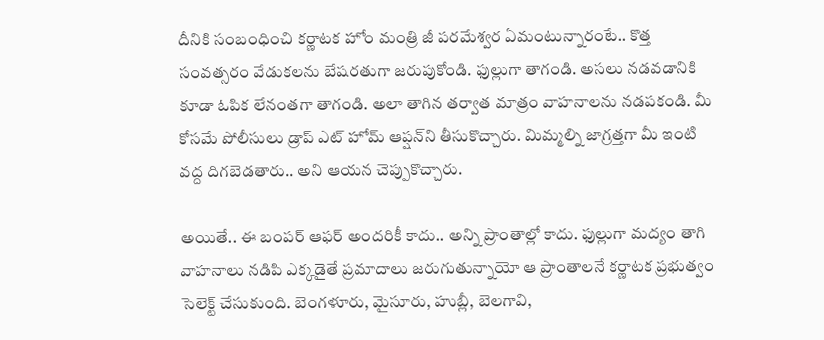దీనికి సంబంధించి కర్ణాటక హోం మంత్రి జీ పరమేశ్వర ఏమంటున్నారంటే.. కొత్త సంవత్సరం వేడుకలను బేషరతుగా జరుపుకోండి. ఫుల్లుగా తాగండి. అసలు నడవడానికి కూడా ఓపిక లేనంతగా తాగండి. అలా తాగిన తర్వాత మాత్రం వాహనాలను నడపకండి. మీ కోసమే పోలీసులు డ్రాప్ ఎట్ హోమ్ ఆప్షన్‌ని తీసుకొచ్చారు. మిమ్మల్ని జాగ్రత్తగా మీ ఇంటి వద్ద దిగబెడతారు.. అని ఆయన చెప్పుకొచ్చారు.

అయితే.. ఈ బంపర్ ఆఫర్ అందరికీ కాదు.. అన్ని ప్రాంతాల్లో కాదు. ఫుల్లుగా మద్యం తాగి వాహనాలు నడిపి ఎక్కడైతే ప్రమాదాలు జరుగుతున్నాయో ఆ ప్రాంతాలనే కర్ణాటక ప్రభుత్వం సెలెక్ట్ చేసుకుంది. బెంగళూరు, మైసూరు, హుబ్లీ, బెలగావి,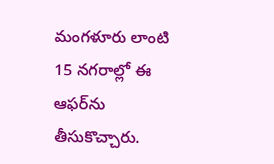మంగళూరు లాంటి 15 నగరాల్లో ఈ ఆఫర్‌ను తీసుకొచ్చారు.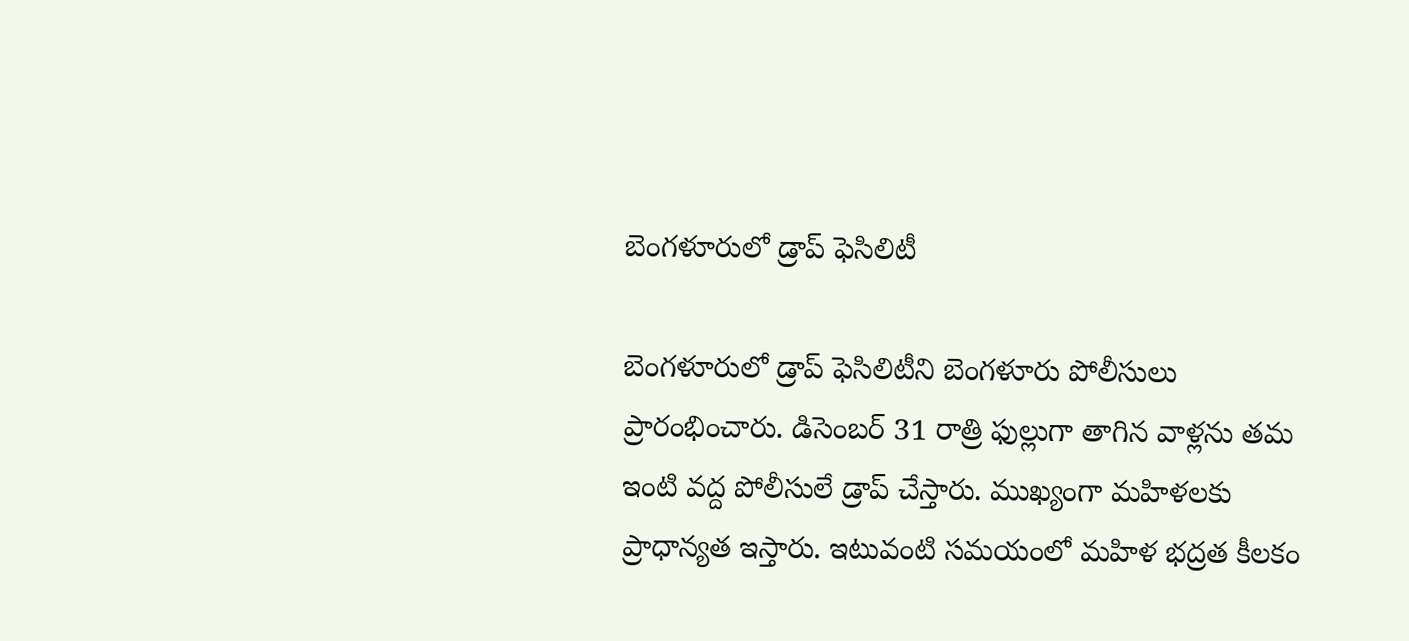బెంగళూరులో డ్రాప్ ఫెసిలిటీ

బెంగళూరులో డ్రాప్ ఫెసిలిటీని బెంగళూరు పోలీసులు ప్రారంభించారు. డిసెంబర్ 31 రాత్రి ఫుల్లుగా తాగిన వాళ్లను తమ ఇంటి వద్ద పోలీసులే డ్రాప్ చేస్తారు. ముఖ్యంగా మహిళలకు ప్రాధాన్యత ఇస్తారు. ఇటువంటి సమయంలో మహిళ భద్రత కీలకం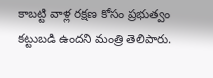కాబట్టి వాళ్ల రక్షణ కోసం ప్రభుత్వం కట్టుబడి ఉందని మంత్రి తెలిపారు.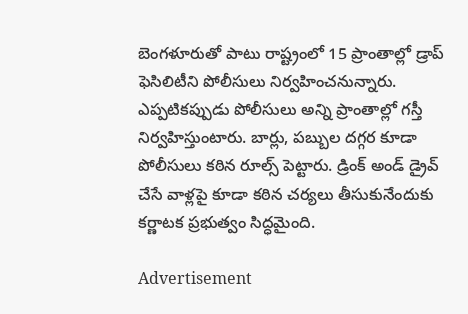బెంగళూరుతో పాటు రాష్ట్రంలో 15 ప్రాంతాల్లో డ్రాప్ ఫెసిలిటీని పోలీసులు నిర్వహించనున్నారు. ఎప్పటికప్పుడు పోలీసులు అన్ని ప్రాంతాల్లో గస్తీ నిర్వహిస్తుంటారు. బార్లు, పబ్బుల దగ్గర కూడా పోలీసులు కఠిన రూల్స్ పెట్టారు. డ్రింక్ అండ్ డ్రైవ్ చేసే వాళ్లపై కూడా కఠిన చర్యలు తీసుకునేందుకు కర్ణాటక ప్రభుత్వం సిద్ధమైంది.

Advertisement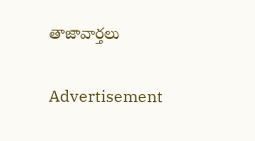తాజావార్తలు

Advertisement